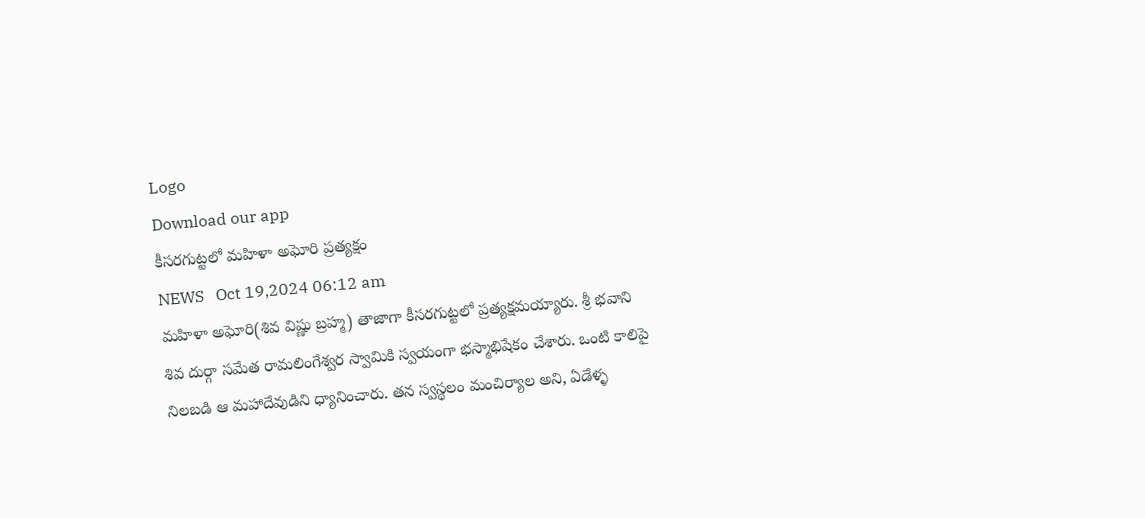Logo
Download our app
కీసరగుట్టలో మహిళా అఘోరి ప్ర‌త్య‌క్షం
NEWS   Oct 19,2024 06:12 am
మహిళా అఘోరి(శివ విష్ణు బ్రహ్మ) తాజాగా కీసరగుట్టలో ప్రత్యక్షమయ్యారు. శ్రీ భవాని శివ దుర్గా సమేత రామలింగేశ్వర స్వామికి స్వయంగా భస్మాభిషేకం చేశారు. ఒంటి కాలిపై నిలబడి ఆ మహాదేవుడిని ధ్యానించారు. తన స్వస్థలం మంచిర్యాల అని, ఏడేళ్ళ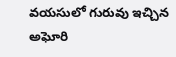వయసులో గురువు ఇచ్చిన‌ అఘోరి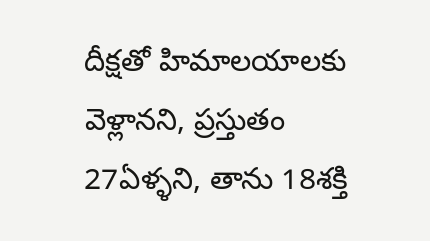దీక్షతో హిమాలయాలకు వెళ్లానని, ప్రస్తుతం 27ఏళ్ళని, తాను 18శక్తి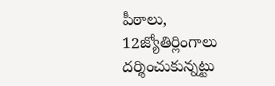పీఠాలు, 12జ్యోతిర్లింగాలు దర్శించుకున్న‌ట్టు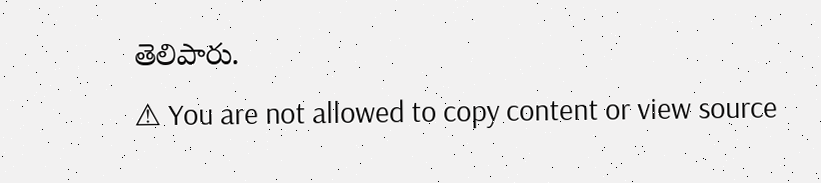తెలిపారు.
⚠ You are not allowed to copy content or view source